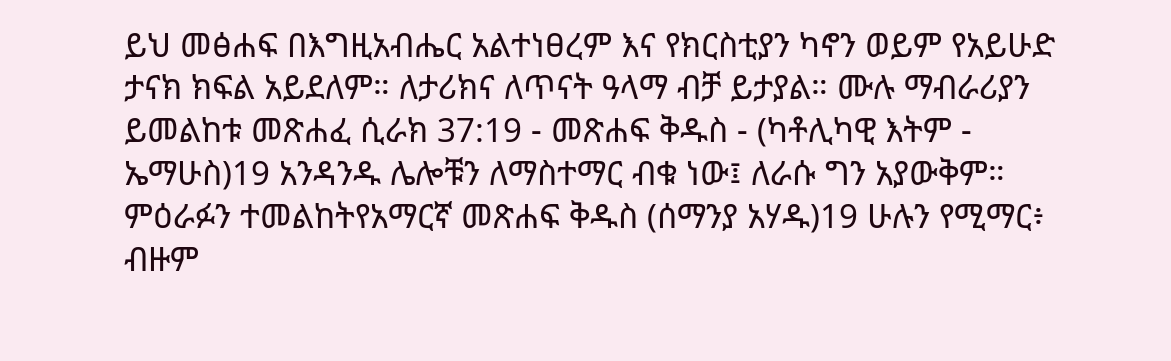ይህ መፅሐፍ በእግዚአብሔር አልተነፀረም እና የክርስቲያን ካኖን ወይም የአይሁድ ታናክ ክፍል አይደለም። ለታሪክና ለጥናት ዓላማ ብቻ ይታያል። ሙሉ ማብራሪያን ይመልከቱ መጽሐፈ ሲራክ 37:19 - መጽሐፍ ቅዱስ - (ካቶሊካዊ እትም - ኤማሁስ)19 አንዳንዱ ሌሎቹን ለማስተማር ብቁ ነው፤ ለራሱ ግን አያውቅም። ምዕራፉን ተመልከትየአማርኛ መጽሐፍ ቅዱስ (ሰማንያ አሃዱ)19 ሁሉን የሚማር፥ ብዙም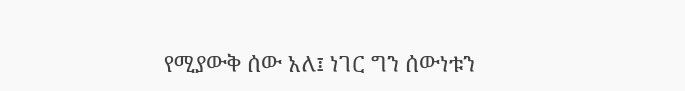የሚያውቅ ሰው አለ፤ ነገር ግን ሰውነቱን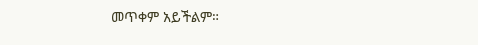መጥቀም አይችልም።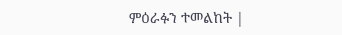ምዕራፉን ተመልከት |